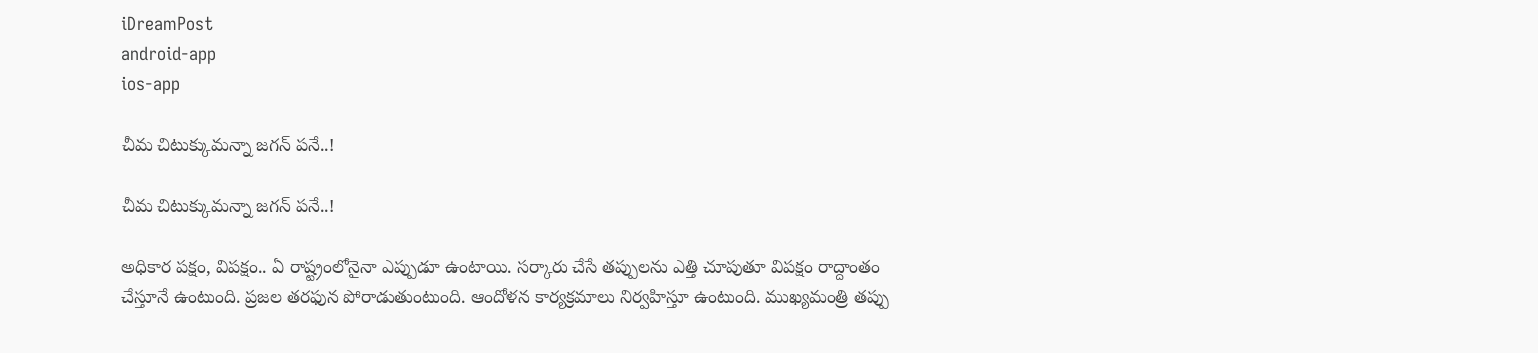iDreamPost
android-app
ios-app

చీమ చిటుక్కుమ‌న్నా జ‌గ‌న్ ప‌నే..!

చీమ చిటుక్కుమ‌న్నా జ‌గ‌న్ ప‌నే..!

అధికార ప‌క్షం, విప‌క్షం.. ఏ రాష్ట్రంలోనైనా ఎప్పుడూ ఉంటాయి. స‌ర్కారు చేసే త‌ప్పుల‌ను ఎత్తి చూపుతూ విప‌క్షం రాద్దాంతం చేస్తూనే ఉంటుంది. ప్ర‌జ‌ల త‌ర‌ఫున పోరాడుతుంటుంది. ఆందోళ‌న కార్య‌క్ర‌మాలు నిర్వ‌హిస్తూ ఉంటుంది. ముఖ్య‌మంత్రి త‌ప్పు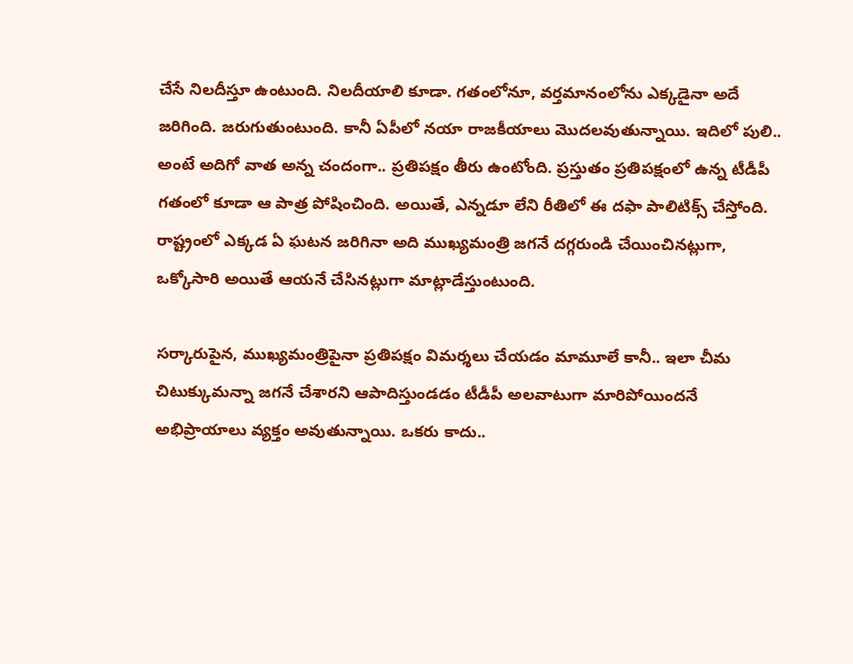చేసే నిల‌దీస్తూ ఉంటుంది. నిల‌దీయాలి కూడా. గ‌తంలోనూ, వ‌ర్త‌మానంలోను ఎక్క‌డైనా అదే జ‌రిగింది. జ‌రుగుతుంటుంది. కానీ ఏపీలో న‌యా రాజ‌కీయాలు మొద‌ల‌వుతున్నాయి. ఇదిలో పులి.. అంటే అదిగో వాత అన్న చందంగా.. ప్ర‌తిప‌క్షం తీరు ఉంటోంది. ప్ర‌స్తుతం ప్ర‌తిప‌క్షంలో ఉన్న టీడీపీ గ‌తంలో కూడా ఆ పాత్ర పోషించింది. అయితే, ఎన్న‌డూ లేని రీతిలో ఈ ద‌ఫా పాలిటిక్స్ చేస్తోంది. రాష్ట్రంలో ఎక్క‌డ ఏ ఘ‌ట‌న జ‌రిగినా అది ముఖ్య‌మంత్రి జ‌గ‌నే ద‌గ్గ‌రుండి చేయించిన‌ట్లుగా, ఒక్కోసారి అయితే ఆయ‌నే చేసిన‌ట్లుగా మాట్లాడేస్తుంటుంది.

స‌ర్కారుపైన‌, ముఖ్య‌మంత్రిపైనా ప్ర‌తిప‌క్షం విమ‌ర్శ‌లు చేయ‌డం మామూలే కానీ.. ఇలా చీమ చిటుక్కుమ‌న్నా జ‌గ‌నే చేశారని ఆపాదిస్తుండ‌డం టీడీపీ అల‌వాటుగా మారిపోయింద‌నే అభిప్రాయాలు వ్య‌క్తం అవుతున్నాయి. ఒక‌రు కాదు..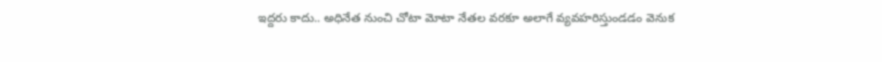ఇద్ద‌రు కాదు.. అధినేత నుంచి చోటా మోటా నేత‌ల వ‌ర‌కూ అలాగే వ్య‌వ‌హ‌రిస్తుండ‌డం వెనుక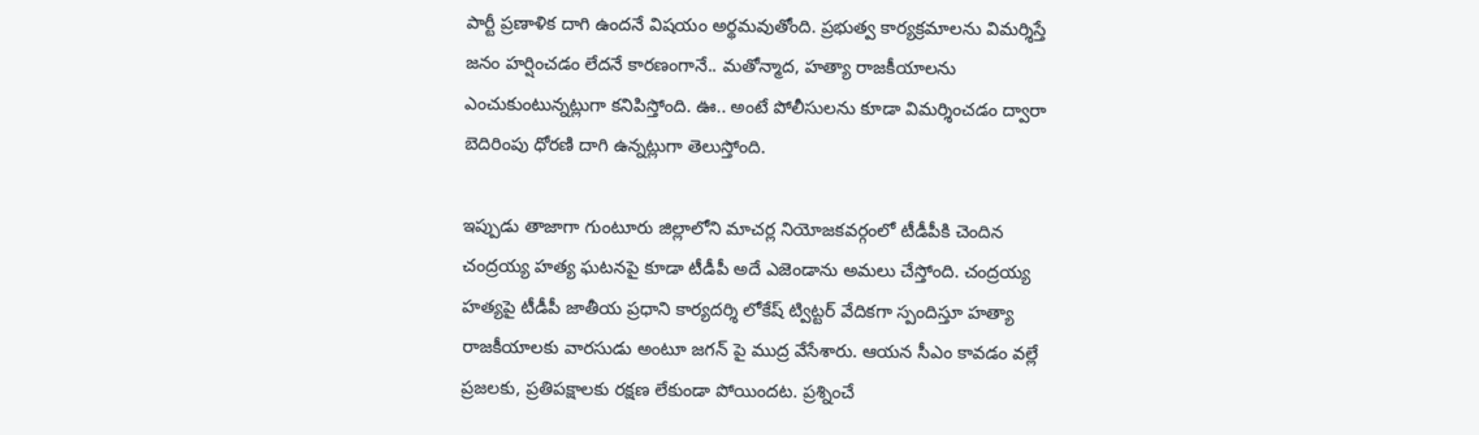పార్టీ ప్ర‌ణాళిక దాగి ఉంద‌నే విష‌యం అర్థ‌మ‌వుతోంది. ప్ర‌భుత్వ కార్య‌క్ర‌మాల‌ను విమ‌ర్శిస్తే జ‌నం హ‌ర్షించ‌డం లేద‌నే కార‌ణంగానే.. మ‌తోన్మాద‌, హ‌త్యా రాజ‌కీయాల‌ను ఎంచుకుంటున్న‌ట్లుగా క‌నిపిస్తోంది. ఊ.. అంటే పోలీసుల‌ను కూడా విమ‌ర్శించ‌డం ద్వారా బెదిరింపు ధోర‌ణి దాగి ఉన్న‌ట్లుగా తెలుస్తోంది.

ఇప్పుడు తాజాగా గుంటూరు జిల్లాలోని మాచర్ల నియోజకవర్గంలో టీడీపీకి చెందిన చంద్రయ్య హ‌త్య ఘ‌ట‌న‌పై కూడా టీడీపీ అదే ఎజెండాను అమ‌లు చేస్తోంది. చంద్రయ్య హత్యపై టీడీపీ జాతీయ ప్రధాని కార్యదర్శి లోకేష్ ట్విట్టర్‌ వేదికగా స్పందిస్తూ హత్యా రాజకీయాలకు వారసుడు అంటూ జగన్ పై ముద్ర వేసేశారు. ఆయ‌న సీఎం కావ‌డం వ‌ల్లే ప్రజలకు, ప్రతిపక్షాలకు రక్షణ లేకుండా పోయిందట‌. ప్రశ్నించే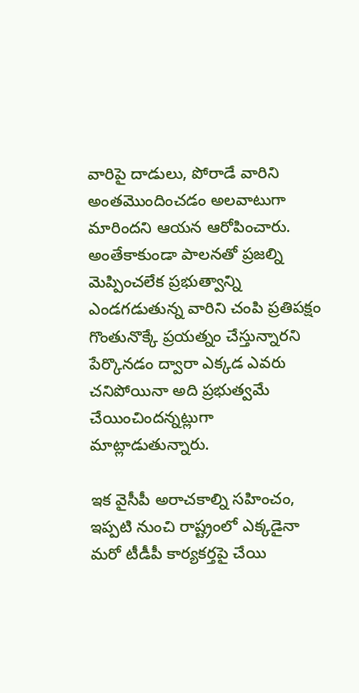వారిపై దాడులు, పోరాడే వారిని అంతమొందించడం అలవాటుగా మారిందని ఆయన ఆరోపించారు.
అంతేకాకుండా పాలనతో ప్రజల్ని మెప్పించలేక ప్రభుత్వాన్ని ఎండగడుతున్న వారిని చంపి ప్రతిపక్షం గొంతునొక్కే ప్రయత్నం చేస్తున్నారని పేర్కొన‌డం ద్వారా ఎక్క‌డ ఎవ‌రు చ‌నిపోయినా అది ప్ర‌భుత్వ‌మే చేయించింద‌న్న‌ట్లుగా మాట్లాడుతున్నారు.

ఇక వైసీపీ అరాచకాల్ని సహించం, ఇప్పటి నుంచి రాష్ట్రంలో ఎక్కడైనా మరో టీడీపీ కార్యకర్తపై చేయి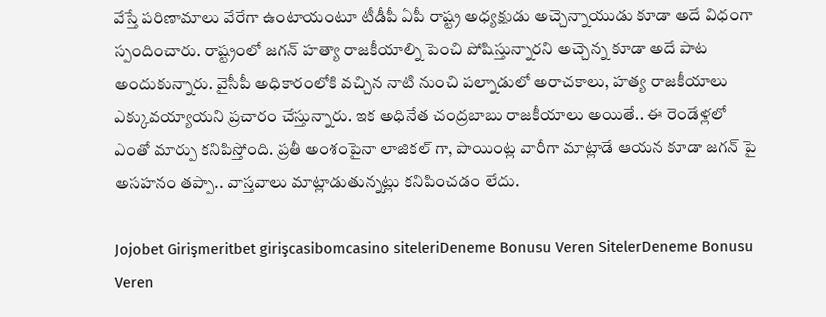వేస్తే పరిణామాలు వేరేగా ఉంటాయంటూ టీడీపీ ఏపీ రాష్ట్ర అధ్యక్షుడు అచ్చెన్నాయుడు కూడా అదే విధంగా స్పందించారు. రాష్ట్రంలో జగన్ హ‌త్యా రాజకీయాల్ని పెంచి పోషిస్తున్నారని అచ్చెన్న కూడా అదే పాట అందుకున్నారు. వైసీపీ అధికారంలోకి వచ్చిన నాటి నుంచి పల్నాడులో అరాచకాలు, హత్య రాజకీయాలు ఎక్కువయ్యాయని ప్ర‌చారం చేస్తున్నారు. ఇక అధినేత చంద్ర‌బాబు రాజ‌కీయాలు అయితే.. ఈ రెండేళ్ల‌లో ఎంతో మార్పు క‌నిపిస్తోంది. ప్ర‌తీ అంశంపైనా లాజిక‌ల్ గా, పాయింట్ల వారీగా మాట్లాడే ఆయ‌న కూడా జ‌గ‌న్ పై అస‌హ‌నం త‌ప్పా.. వాస్త‌వాలు మాట్లాడుతున్న‌ట్లు క‌నిపించ‌డం లేదు.

Jojobet Girişmeritbet girişcasibomcasino siteleriDeneme Bonusu Veren SitelerDeneme Bonusu Veren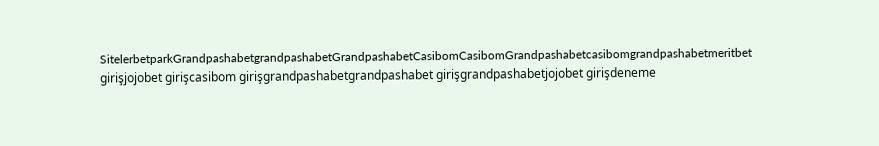SitelerbetparkGrandpashabetgrandpashabetGrandpashabetCasibomCasibomGrandpashabetcasibomgrandpashabetmeritbet girişjojobet girişcasibom girişgrandpashabetgrandpashabet girişgrandpashabetjojobet girişdeneme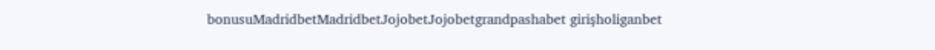bonusuMadridbetMadridbetJojobetJojobetgrandpashabet girişholiganbet